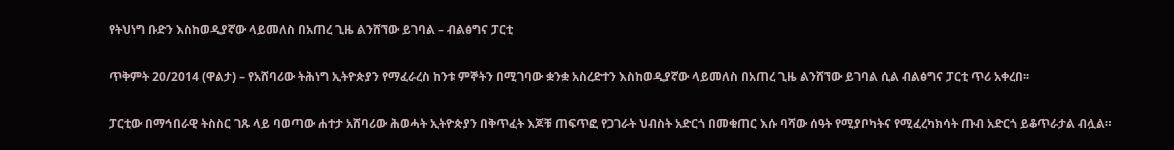የትህነግ ቡድን እስከወዲያኛው ላይመለስ በአጠረ ጊዜ ልንሸኘው ይገባል – ብልፅግና ፓርቲ

ጥቅምት 20/2014 (ዋልታ) – የአሸባሪው ትሕነግ ኢትዮጵያን የማፈራረስ ከንቱ ምኞትን በሚገባው ቋንቋ አስረድተን እስከወዲያኛው ላይመለስ በአጠረ ጊዜ ልንሸኘው ይገባል ሲል ብልፅግና ፓርቲ ጥሪ አቀረበ፡፡

ፓርቲው በማኅበራዊ ትስስር ገጹ ላይ ባወጣው ሐተታ አሸባሪው ሕወሓት ኢትዮጵያን በቅጥፈት እጆቹ ጠፍጥፎ የጋገራት ህብስት አድርጎ በመቁጠር እሱ ባሻው ሰዓት የሚያቦካትና የሚፈረካክሳት ጡብ አድርጎ ይቆጥራታል ብሏል።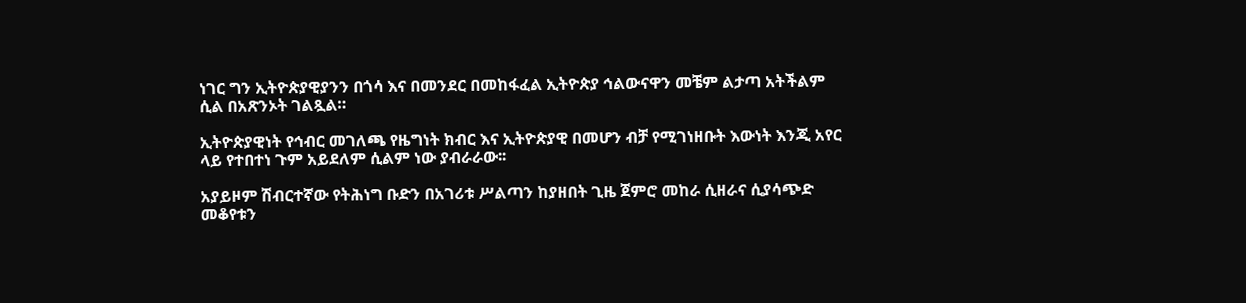ነገር ግን ኢትዮጵያዊያንን በጎሳ እና በመንደር በመከፋፈል ኢትዮጵያ ኅልውናዋን መቼም ልታጣ አትችልም ሲል በአጽንኦት ገልጿል።

ኢትዮጵያዊነት የኅብር መገለጫ የዜግነት ክብር እና ኢትዮጵያዊ በመሆን ብቻ የሚገነዘቡት እውነት እንጂ አየር ላይ የተበተነ ጉም አይደለም ሲልም ነው ያብራራው፡፡

አያይዞም ሽብርተኛው የትሕነግ ቡድን በአገሪቱ ሥልጣን ከያዘበት ጊዜ ጀምሮ መከራ ሲዘራና ሲያሳጭድ መቆየቱን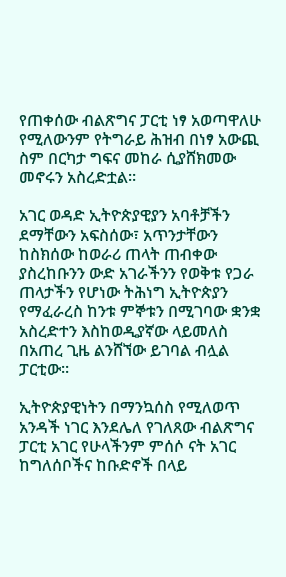የጠቀሰው ብልጽግና ፓርቲ ነፃ አወጣዋለሁ የሚለውንም የትግራይ ሕዝብ በነፃ አውጪ ስም በርካታ ግፍና መከራ ሲያሸክመው መኖሩን አስረድቷል።

አገር ወዳድ ኢትዮጵያዊያን አባቶቻችን ደማቸውን አፍስሰው፣ አጥንታቸውን ከስክሰው ከወራሪ ጠላት ጠብቀው ያስረከቡንን ውድ አገራችንን የወቅቱ የጋራ ጠላታችን የሆነው ትሕነግ ኢትዮጵያን የማፈራረስ ከንቱ ምኞቱን በሚገባው ቋንቋ አስረድተን እስከወዲያኛው ላይመለስ በአጠረ ጊዜ ልንሸኘው ይገባል ብሏል ፓርቲው፡፡

ኢትዮጵያዊነትን በማንኳሰስ የሚለወጥ አንዳች ነገር እንደሌለ የገለጸው ብልጽግና ፓርቲ አገር የሁላችንም ምሰሶ ናት አገር ከግለሰቦችና ከቡድኖች በላይ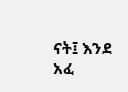ናት፤ እንደ አፈ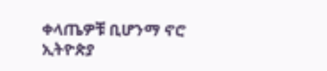ቀላጤዎቹ ቢሆንማ ኖሮ ኢትዮጵያ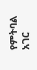የምትባል አገር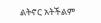ልትኖር አትችልም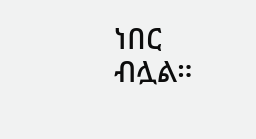ነበር ብሏል።